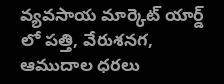వ్యవసాయ మార్కెట్ యార్డ్ లో పత్తి, వేరుశనగ, ఆముదాల ధరలు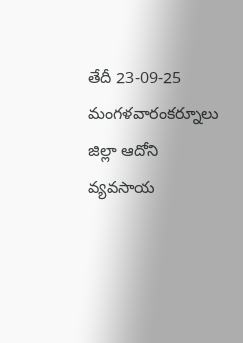తేదీ 23-09-25 మంగళవారంకర్నూలు జిల్లా ఆదోని వ్యవసాయ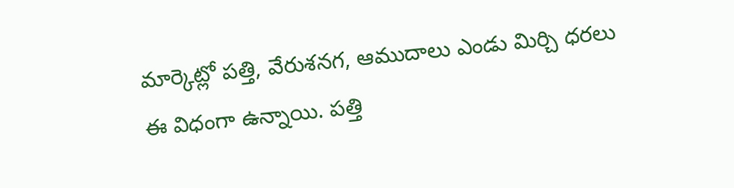మార్కెట్లో పత్తి, వేరుశనగ, ఆముదాలు ఎండు మిర్చి ధరలు ఈ విధంగా ఉన్నాయి. పత్తి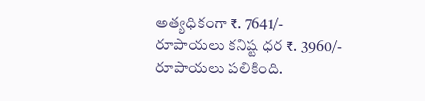అత్యధికంగా ₹. 7641/- రూపాయలు కనిష్ట ధర ₹. 3960/- రూపాయలు పలికింది.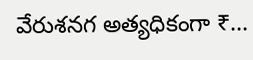వేరుశనగ అత్యధికంగా ₹…